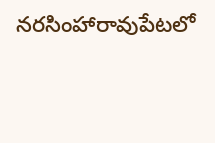నరసింహారావుపేటలో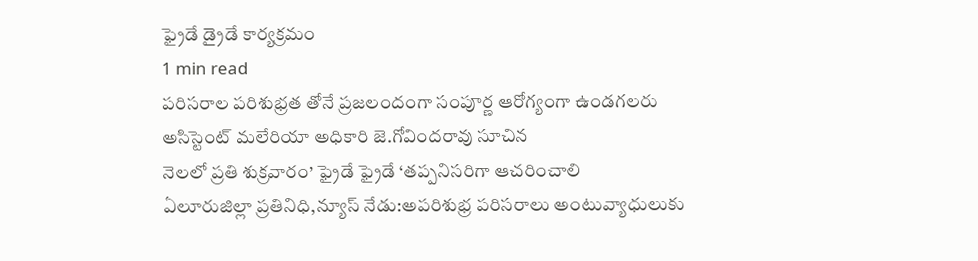ఫ్రైడే డ్రైడే కార్యక్రమం
1 min read
పరిసరాల పరిశుభ్రత తోనే ప్రజలందంగా సంపూర్ణ ఆరోగ్యంగా ఉండగలరు
అసిస్టెంట్ మలేరియా అధికారి జె.గోవిందరావు సూచిన
నెలలో ప్రతి శుక్రవారం’ ఫ్రైడే ఫ్రైడే ‘తప్పనిసరిగా ఆచరించాలి
ఏలూరుజిల్లా ప్రతినిధి,న్యూస్ నేడు:అపరిశుభ్ర పరిసరాలు అంటువ్యాధులుకు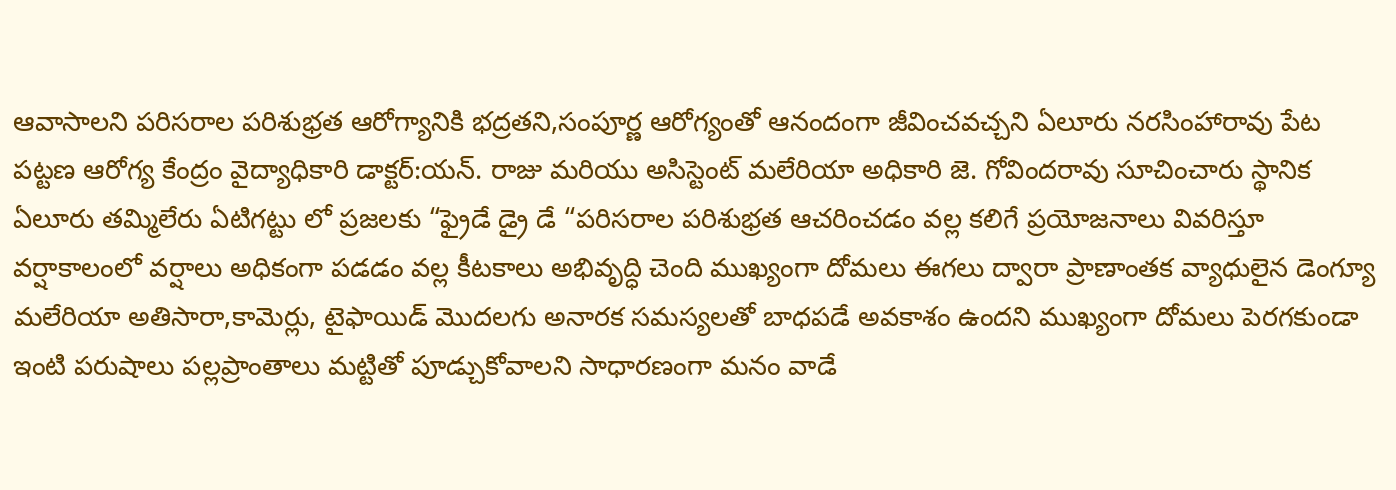ఆవాసాలని పరిసరాల పరిశుభ్రత ఆరోగ్యానికి భద్రతని,సంపూర్ణ ఆరోగ్యంతో ఆనందంగా జీవించవచ్చని ఏలూరు నరసింహారావు పేట పట్టణ ఆరోగ్య కేంద్రం వైద్యాధికారి డాక్టర్:యన్. రాజు మరియు అసిస్టెంట్ మలేరియా అధికారి జె. గోవిందరావు సూచించారు స్థానిక ఏలూరు తమ్మిలేరు ఏటిగట్టు లో ప్రజలకు “ఫ్రైడే డ్రై డే “పరిసరాల పరిశుభ్రత ఆచరించడం వల్ల కలిగే ప్రయోజనాలు వివరిస్తూ వర్షాకాలంలో వర్షాలు అధికంగా పడడం వల్ల కీటకాలు అభివృద్ధి చెంది ముఖ్యంగా దోమలు ఈగలు ద్వారా ప్రాణాంతక వ్యాధులైన డెంగ్యూ మలేరియా అతిసారా,కామెర్లు, టైఫాయిడ్ మొదలగు అనారక సమస్యలతో బాధపడే అవకాశం ఉందని ముఖ్యంగా దోమలు పెరగకుండా ఇంటి పరుషాలు పల్లప్రాంతాలు మట్టితో పూడ్చుకోవాలని సాధారణంగా మనం వాడే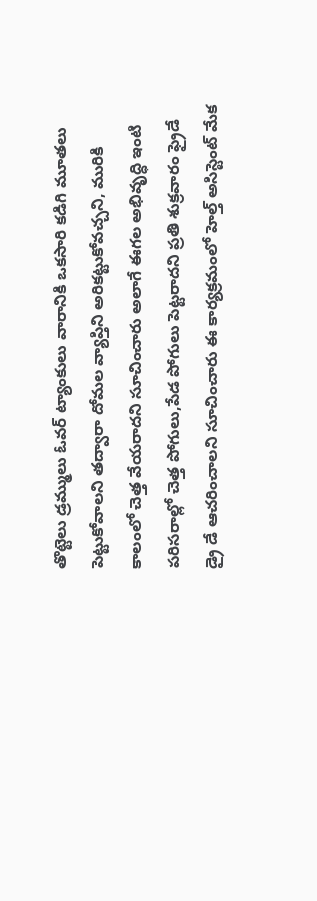తొట్టెలు డ్రమ్ములు ఓవర్ ట్యాంకులు వారానికి ఒకసారి కడిగి మూతలు పెట్టుకోవాలని తద్వారా దోమల వ్యాప్తిని అరికట్టుకోవచ్చని, మురికి కాలంలో చెత్త వేయరాదని సూచించారు అలాగే ఈగల అభివృద్ధి ఇంటి పరిసరాల్లో చెత్త పోగులు,పేడ పోగులు పెట్టరాదని ప్రతి శుక్రవారం ఫ్రైడే డ్రై డే ఆచరించాలని సూచించారు ఈ కార్యక్రమంలో హెల్త్ అసిస్టెంట్ మేక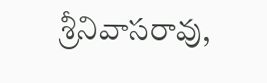శ్రీనివాసరావు,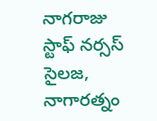నాగరాజు స్టాఫ్ నర్సస్ సైలజ, నాగారత్నం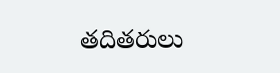తదితరులు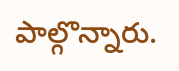పాల్గొన్నారు.